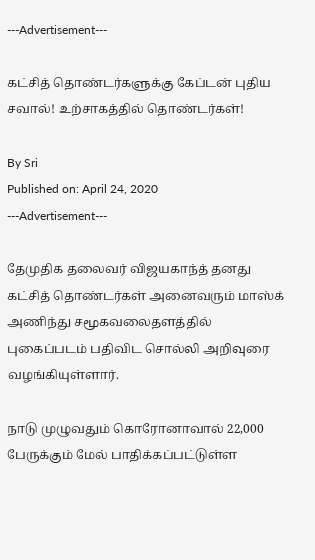---Advertisement---

கட்சித் தொண்டர்களுக்கு கேப்டன் புதிய சவால்! உற்சாகத்தில் தொண்டர்கள்!

By Sri
Published on: April 24, 2020
---Advertisement---

தேமுதிக தலைவர் விஜயகாந்த் தனது கட்சித் தொண்டர்கள் அனைவரும் மாஸ்க் அணிந்து சமூகவலைதளத்தில் புகைப்படம் பதிவிட சொல்லி அறிவுரை வழங்கியுள்ளார்.

நாடு முழுவதும் கொரோனாவால் 22,000 பேருக்கும் மேல் பாதிக்கப்பட்டுள்ள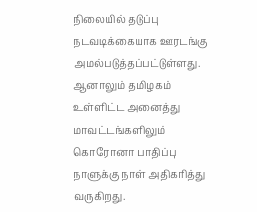நிலையில் தடுப்பு நடவடிக்கையாக ஊரடங்கு அமல்படுத்தப்பட்டுள்ளது. ஆனாலும் தமிழகம் உள்ளிட்ட அனைத்து மாவட்டங்களிலும் கொரோனா பாதிப்பு நாளுக்கு நாள் அதிகரித்து வருகிறது.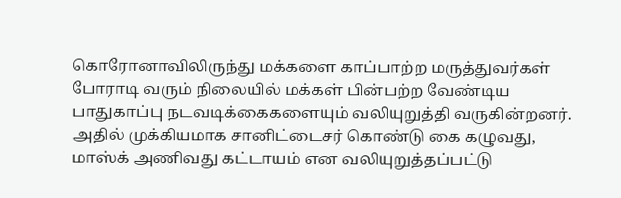கொரோனாவிலிருந்து மக்களை காப்பாற்ற மருத்துவர்கள் போராடி வரும் நிலையில் மக்கள் பின்பற்ற வேண்டிய பாதுகாப்பு நடவடிக்கைகளையும் வலியுறுத்தி வருகின்றனர். அதில் முக்கியமாக சானிட்டைசர் கொண்டு கை கழுவது, மாஸ்க் அணிவது கட்டாயம் என வலியுறுத்தப்பட்டு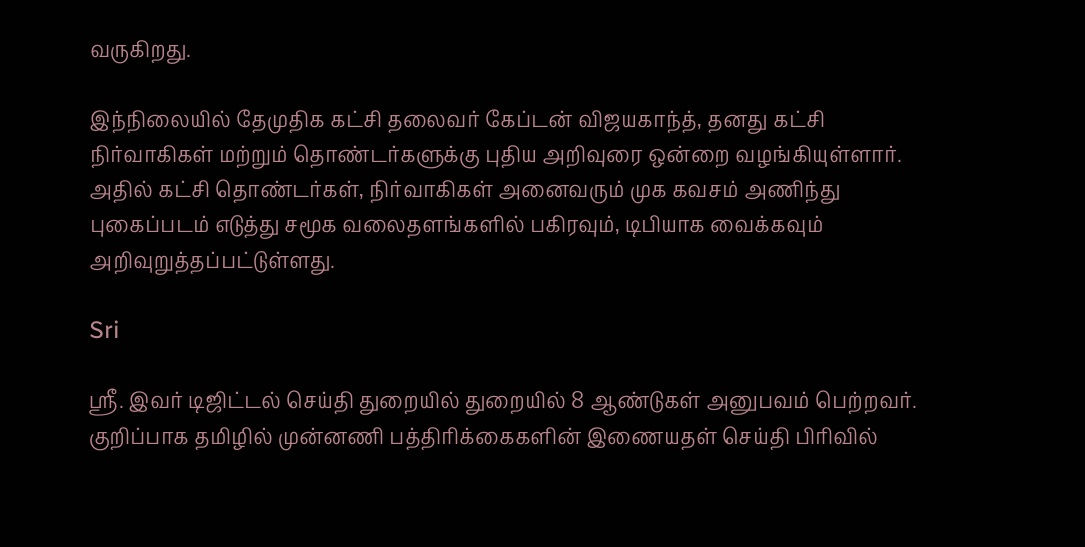வருகிறது.

இந்நிலையில் தேமுதிக கட்சி தலைவர் கேப்டன் விஜயகாந்த், தனது கட்சி நிர்வாகிகள் மற்றும் தொண்டர்களுக்கு புதிய அறிவுரை ஒன்றை வழங்கியுள்ளார். அதில் கட்சி தொண்டர்கள், நிர்வாகிகள் அனைவரும் முக கவசம் அணிந்து புகைப்படம் எடுத்து சமூக வலைதளங்களில் பகிரவும், டிபியாக வைக்கவும் அறிவுறுத்தப்பட்டுள்ளது.

Sri

ஸ்ரீ. இவர் டிஜிட்டல் செய்தி துறையில் துறையில் 8 ஆண்டுகள் அனுபவம் பெற்றவர். குறிப்பாக தமிழில் முன்னணி பத்திரிக்கைகளின் இணையதள் செய்தி பிரிவில்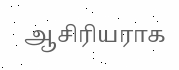ஆசிரியராக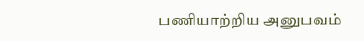பணியாற்றிய அனுபவம்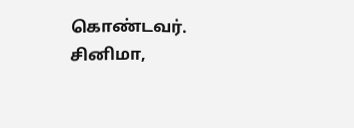கொண்டவர். சினிமா,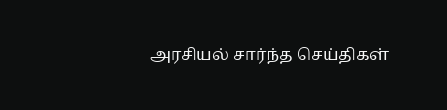அரசியல் சார்ந்த செய்திகள்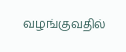வழங்குவதில்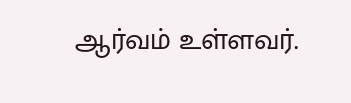ஆர்வம் உள்ளவர்.